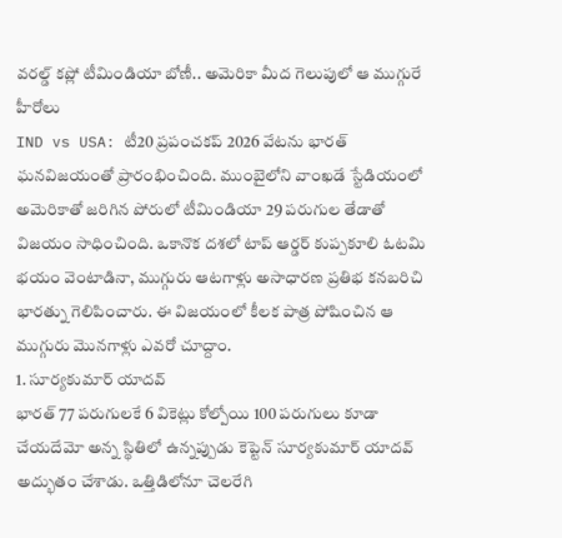వరల్డ్ కప్లో టీమిండియా బోణీ.. అమెరికా మీద గెలుపులో ఆ ముగ్గురే హీరోలు
IND vs USA: టీ20 ప్రపంచకప్ 2026 వేటను భారత్ ఘనవిజయంతో ప్రారంభించింది. ముంబైలోని వాంఖడే స్టేడియంలో అమెరికాతో జరిగిన పోరులో టీమిండియా 29 పరుగుల తేడాతో విజయం సాధించింది. ఒకానొక దశలో టాప్ ఆర్డర్ కుప్పకూలి ఓటమి భయం వెంటాడినా, ముగ్గురు ఆటగాళ్లు అసాధారణ ప్రతిభ కనబరిచి భారత్ను గెలిపించారు. ఈ విజయంలో కీలక పాత్ర పోషించిన ఆ ముగ్గురు మొనగాళ్లు ఎవరో చూద్దాం.
1. సూర్యకుమార్ యాదవ్
భారత్ 77 పరుగులకే 6 వికెట్లు కోల్పోయి 100 పరుగులు కూడా చేయదేమో అన్న స్థితిలో ఉన్నప్పుడు కెప్టెన్ సూర్యకుమార్ యాదవ్ అద్భుతం చేశాడు. ఒత్తిడిలోనూ చెలరేగి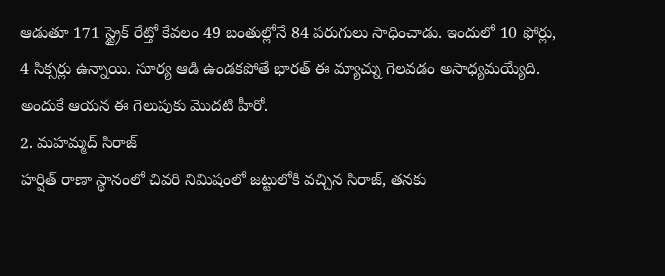ఆడుతూ 171 స్ట్రైక్ రేట్తో కేవలం 49 బంతుల్లోనే 84 పరుగులు సాధించాడు. ఇందులో 10 ఫోర్లు, 4 సిక్సర్లు ఉన్నాయి. సూర్య ఆడి ఉండకపోతే భారత్ ఈ మ్యాచ్ను గెలవడం అసాధ్యమయ్యేది. అందుకే ఆయన ఈ గెలుపుకు మొదటి హీరో.
2. మహమ్మద్ సిరాజ్
హర్షిత్ రాణా స్థానంలో చివరి నిమిషంలో జట్టులోకి వచ్చిన సిరాజ్, తనకు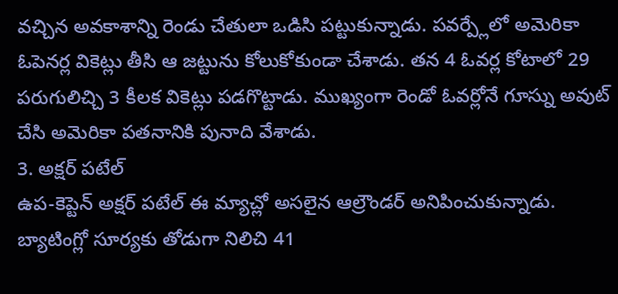వచ్చిన అవకాశాన్ని రెండు చేతులా ఒడిసి పట్టుకున్నాడు. పవర్ప్లేలో అమెరికా ఓపెనర్ల వికెట్లు తీసి ఆ జట్టును కోలుకోకుండా చేశాడు. తన 4 ఓవర్ల కోటాలో 29 పరుగులిచ్చి 3 కీలక వికెట్లు పడగొట్టాడు. ముఖ్యంగా రెండో ఓవర్లోనే గూస్ను అవుట్ చేసి అమెరికా పతనానికి పునాది వేశాడు.
3. అక్షర్ పటేల్
ఉప-కెప్టెన్ అక్షర్ పటేల్ ఈ మ్యాచ్లో అసలైన ఆల్రౌండర్ అనిపించుకున్నాడు. బ్యాటింగ్లో సూర్యకు తోడుగా నిలిచి 41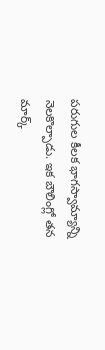పరుగుల కీలక భాగస్వామ్యాన్ని నెలకొల్పాడు. ఇక బౌలింగ్లో తన మార్క్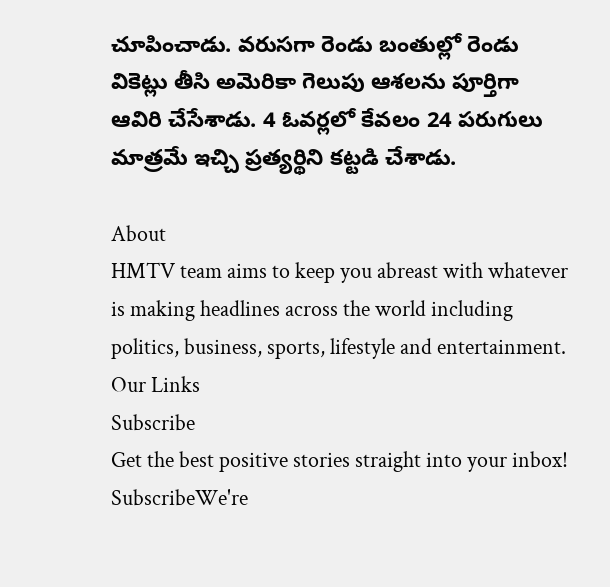చూపించాడు. వరుసగా రెండు బంతుల్లో రెండు వికెట్లు తీసి అమెరికా గెలుపు ఆశలను పూర్తిగా ఆవిరి చేసేశాడు. 4 ఓవర్లలో కేవలం 24 పరుగులు మాత్రమే ఇచ్చి ప్రత్యర్థిని కట్టడి చేశాడు.

About
HMTV team aims to keep you abreast with whatever is making headlines across the world including politics, business, sports, lifestyle and entertainment.
Our Links
Subscribe
Get the best positive stories straight into your inbox!
SubscribeWe're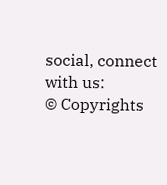social, connect with us:
© Copyrights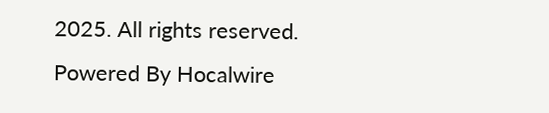2025. All rights reserved.
Powered By Hocalwire